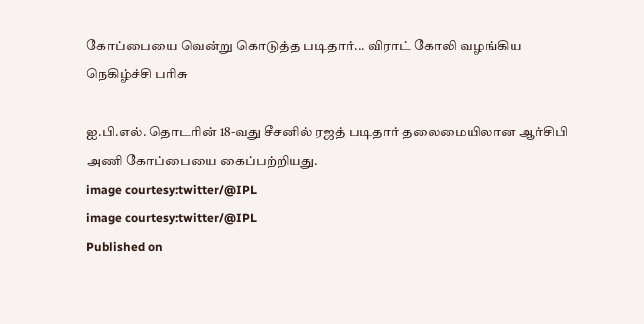கோப்பையை வென்று கொடுத்த படிதார்... விராட் கோலி வழங்கிய நெகிழ்ச்சி பரிசு

ஐ.பி.எல். தொடரின் 18-வது சீசனில் ரஜத் படிதார் தலைமையிலான ஆர்சிபி அணி கோப்பையை கைப்பற்றியது.
image courtesy:twitter/@IPL
image courtesy:twitter/@IPL
Published on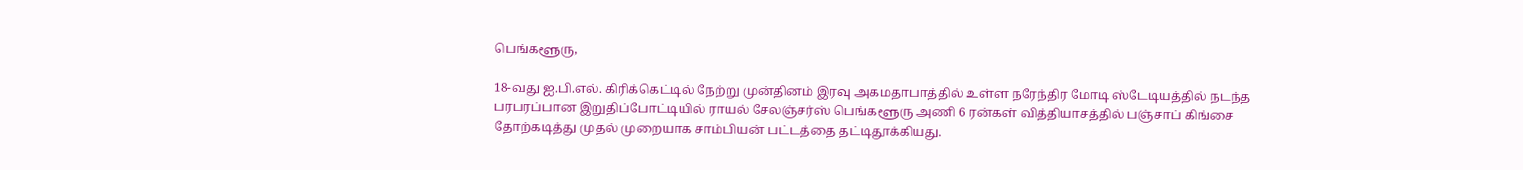பெங்களூரு,

18-வது ஐ.பி.எல். கிரிக்கெட்டில் நேற்று முன்தினம் இரவு அகமதாபாத்தில் உள்ள நரேந்திர மோடி ஸ்டேடியத்தில் நடந்த பரபரப்பான இறுதிப்போட்டியில் ராயல் சேலஞ்சர்ஸ் பெங்களூரு அணி 6 ரன்கள் வித்தியாசத்தில் பஞ்சாப் கிங்சை தோற்கடித்து முதல் முறையாக சாம்பியன் பட்டத்தை தட்டிதூக்கியது.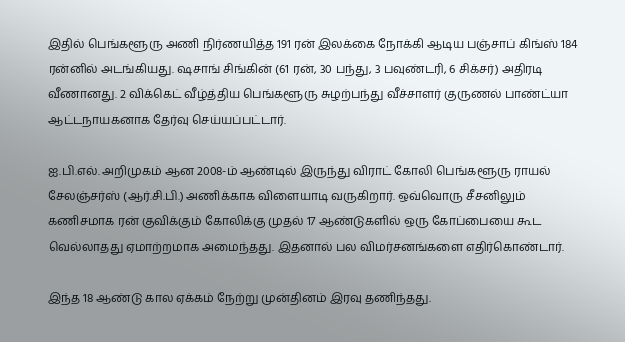இதில் பெங்களூரு அணி நிர்ணயித்த 191 ரன் இலக்கை நோக்கி ஆடிய பஞ்சாப் கிங்ஸ் 184 ரன்னில் அடங்கியது. ஷசாங் சிங்கின் (61 ரன், 30 பந்து, 3 பவுண்டரி, 6 சிக்சர்) அதிரடி வீணானது. 2 விக்கெட் வீழ்த்திய பெங்களூரு சுழற்பந்து வீச்சாளர் குருணல் பாண்ட்யா ஆட்டநாயகனாக தேர்வு செய்யப்பட்டார்.

ஐ.பி.எல். அறிமுகம் ஆன 2008-ம் ஆண்டில் இருந்து விராட் கோலி பெங்களூரு ராயல் சேலஞ்சர்ஸ் (ஆர்.சி.பி.) அணிக்காக விளையாடி வருகிறார். ஒவ்வொரு சீசனிலும் கணிசமாக ரன் குவிக்கும் கோலிக்கு முதல் 17 ஆண்டுகளில் ஒரு கோப்பையை கூட வெல்லாதது ஏமாற்றமாக அமைந்தது. இதனால் பல விமர்சனங்களை எதிர்கொண்டார்.

இந்த 18 ஆண்டு கால ஏக்கம் நேற்று முன்தினம் இரவு தணிந்தது.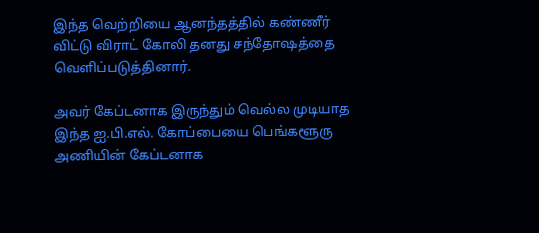இந்த வெற்றியை ஆனந்தத்தில் கண்ணீர் விட்டு விராட் கோலி தனது சந்தோஷத்தை வெளிப்படுத்தினார்.

அவர் கேப்டனாக இருந்தும் வெல்ல முடியாத இந்த ஐ.பி.எல். கோப்பையை பெங்களூரு அணியின் கேப்டனாக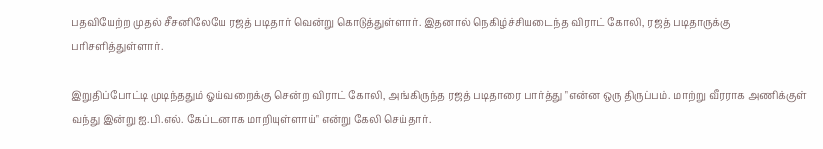பதவியேற்ற முதல் சீசனிலேயே ரஜத் படிதார் வென்று கொடுத்துள்ளார். இதனால் நெகிழ்ச்சியடைந்த விராட் கோலி, ரஜத் படிதாருக்கு பரிசளித்துள்ளார்.

இறுதிப்போட்டி முடிந்ததும் ஓய்வறைக்கு சென்ற விராட் கோலி, அங்கிருந்த ரஜத் படிதாரை பார்த்து "என்ன ஒரு திருப்பம். மாற்று வீரராக அணிக்குள் வந்து இன்று ஐ.பி.எல். கேப்டனாக மாறியுள்ளாய்" என்று கேலி செய்தார்.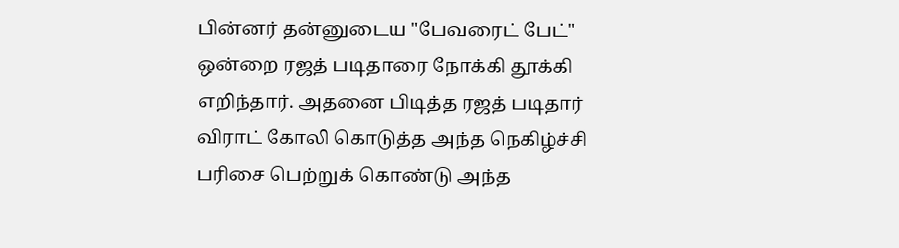பின்னர் தன்னுடைய "பேவரைட் பேட்" ஒன்றை ரஜத் படிதாரை நோக்கி தூக்கி எறிந்தார். அதனை பிடித்த ரஜத் படிதார் விராட் கோலி கொடுத்த அந்த நெகிழ்ச்சி பரிசை பெற்றுக் கொண்டு அந்த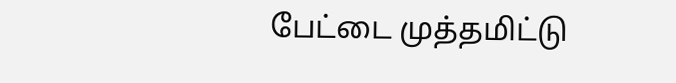பேட்டை முத்தமிட்டு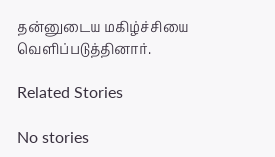தன்னுடைய மகிழ்ச்சியை வெளிப்படுத்தினார்.

Related Stories

No stories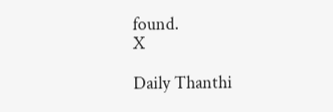found.
X

Daily Thanthi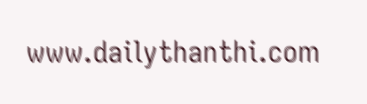www.dailythanthi.com